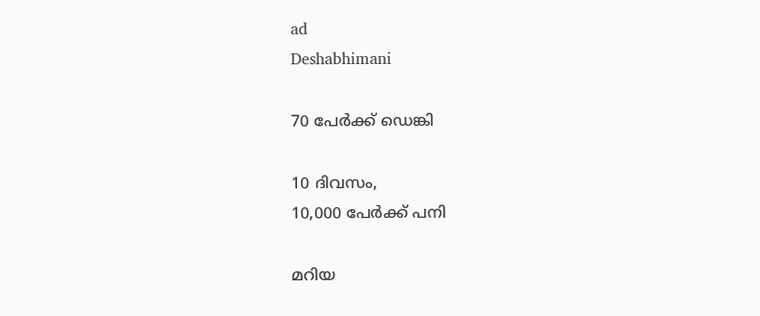ad
Deshabhimani

70 പേർക്ക്‌ ഡെങ്കി

10 ദിവസം,
10,000 പേർക്ക്‌ പനി

മറിയ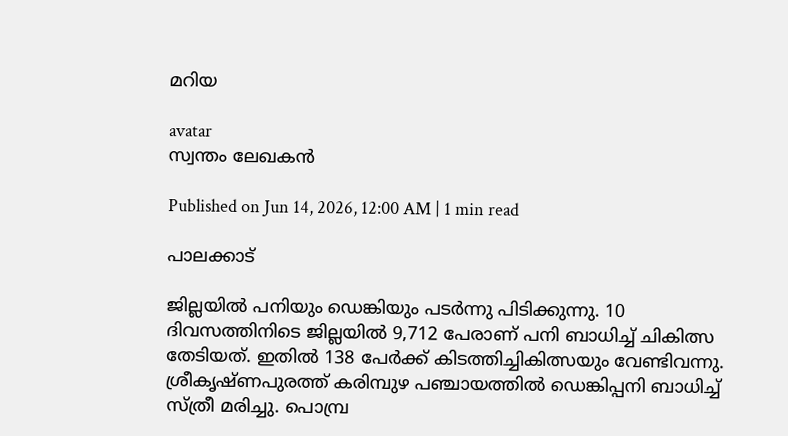മറിയ

avatar
സ്വന്തം ലേഖകൻ

Published on Jun 14, 2026, 12:00 AM | 1 min read

പാലക്കാട്‌

ജില്ലയിൽ പനിയും ഡെങ്കിയും പടർന്നു പിടിക്കുന്നു. 10 ദിവസത്തിനിടെ ജില്ലയിൽ 9,712 പേരാണ്‌ പനി ബാധിച്ച്‌ ചികിത്സ തേടിയത്‌. ഇതിൽ 138 പേർക്ക്‌ കിടത്തിച്ചികിത്സയും വേണ്ടിവന്നു. ശ്രീകൃഷ്ണപുരത്ത് കരിമ്പുഴ പഞ്ചായത്തിൽ ഡെങ്കിപ്പനി ബാധിച്ച് സ്ത്രീ മരിച്ചു. പൊമ്പ്ര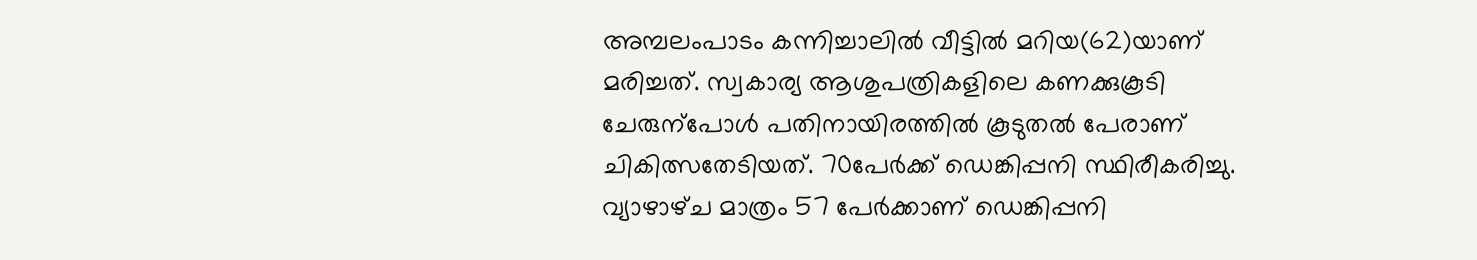അമ്പലംപാടം കന്നിച്ചാലിൽ വീട്ടിൽ മറിയ(62)യാണ് മരിച്ചത്. സ്വകാര്യ ആശുപത്രികളിലെ കണക്കുകൂടി ചേരുന്പോൾ പതിനായിരത്തിൽ കൂടുതൽ പേരാണ്‌ ചികിത്സതേടിയത്‌. 70പേർക്ക്‌ ഡെങ്കിപ്പനി സ്ഥിരീകരിച്ചു. വ്യാഴാഴ്‌ച മാത്രം 57 പേർക്കാണ്‌ ഡെങ്കിപ്പനി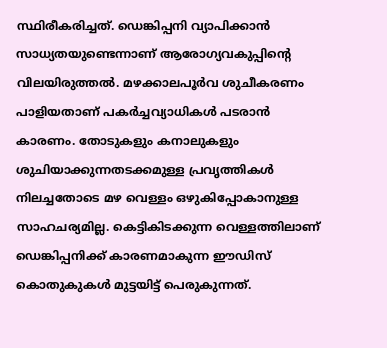സ്ഥിരീകരിച്ചത്‌. ഡെങ്കിപ്പനി വ്യാപിക്കാൻ സാധ്യതയുണ്ടെന്നാണ്‌ ആരോഗ്യവകുപ്പിന്റെ വിലയിരുത്തൽ. മഴക്കാലപൂർവ ശുചീകരണം പാളിയതാണ്‌ പകർച്ചവ്യാധികൾ പടരാൻ കാരണം. തോടുകളും കനാലുകളും ശുചിയാക്കുന്നതടക്കമുള്ള പ്രവൃത്തികൾ നിലച്ചതോടെ മഴ വെള്ളം ഒഴുകിപ്പോകാനുള്ള സാഹചര്യമില്ല. കെട്ടികിടക്കുന്ന വെള്ളത്തിലാണ്‌ ഡെങ്കിപ്പനിക്ക്‌ കാരണമാകുന്ന ഇ‍ൗഡിസ്‌ കൊതുകുകൾ മുട്ടയിട്ട്‌ പെരുകുന്നത്‌.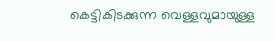കെട്ടികിടക്കുന്ന വെള്ളവുമായുള്ള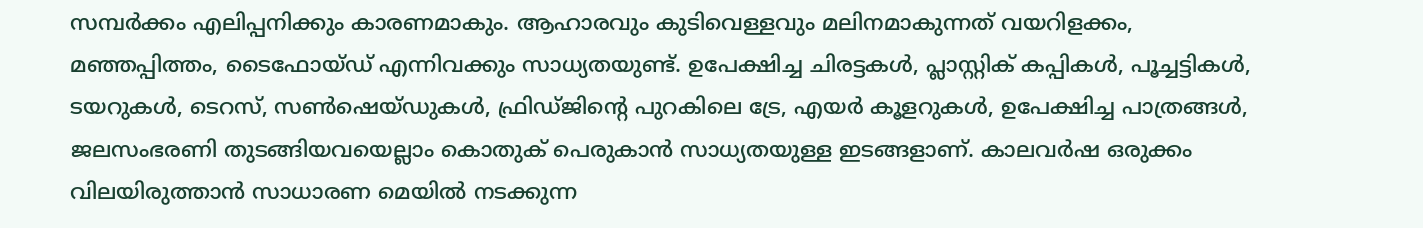സമ്പര്‍ക്കം എലിപ്പനിക്കും കാരണമാകും. ആഹാരവും കുടിവെള്ളവും മലിനമാകുന്നത് വയറിളക്കം, മഞ്ഞപ്പിത്തം, ടൈഫോയ്ഡ് എന്നിവക്കും സാധ്യതയുണ്ട്. ഉപേക്ഷിച്ച ചിരട്ടകൾ, പ്ലാസ്റ്റിക് കപ്പികൾ, പൂച്ചട്ടികൾ, ടയറുകൾ, ടെറസ്, സൺഷെയ്ഡുകൾ, ഫ്രിഡ്‌ജിന്റെ പുറകിലെ ട്രേ, എയർ കൂളറുകൾ, ഉപേക്ഷിച്ച പാത്രങ്ങൾ, ജലസംഭരണി തുടങ്ങിയവയെല്ലാം കൊതുക്‌ പെരുകാൻ സാധ്യതയുള്ള ഇടങ്ങളാണ്‌. കാലവര്‍ഷ ഒരുക്കം വിലയിരുത്താൻ സാധാരണ മെയിൽ നടക്കുന്ന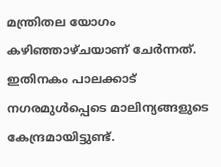മന്ത്രിതല യോഗം കഴിഞ്ഞാഴ്‌ചയാണ്‌ ചേർന്നത്‌. ഇതിനകം പാലക്കാട്‌ നഗരമുൾപ്പെടെ മാലിന്യങ്ങളുടെ കേന്ദ്രമായിട്ടുണ്ട്‌.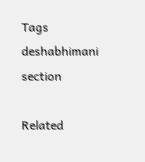Tags
deshabhimani section

Related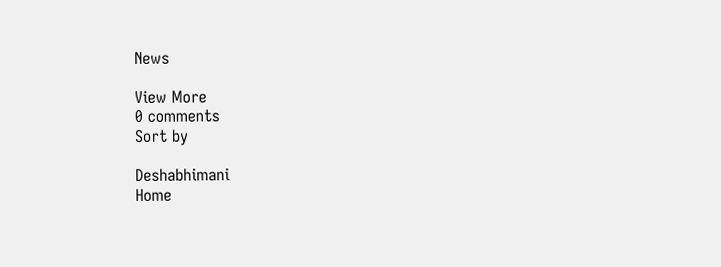News

View More
0 comments
Sort by

Deshabhimani
Home